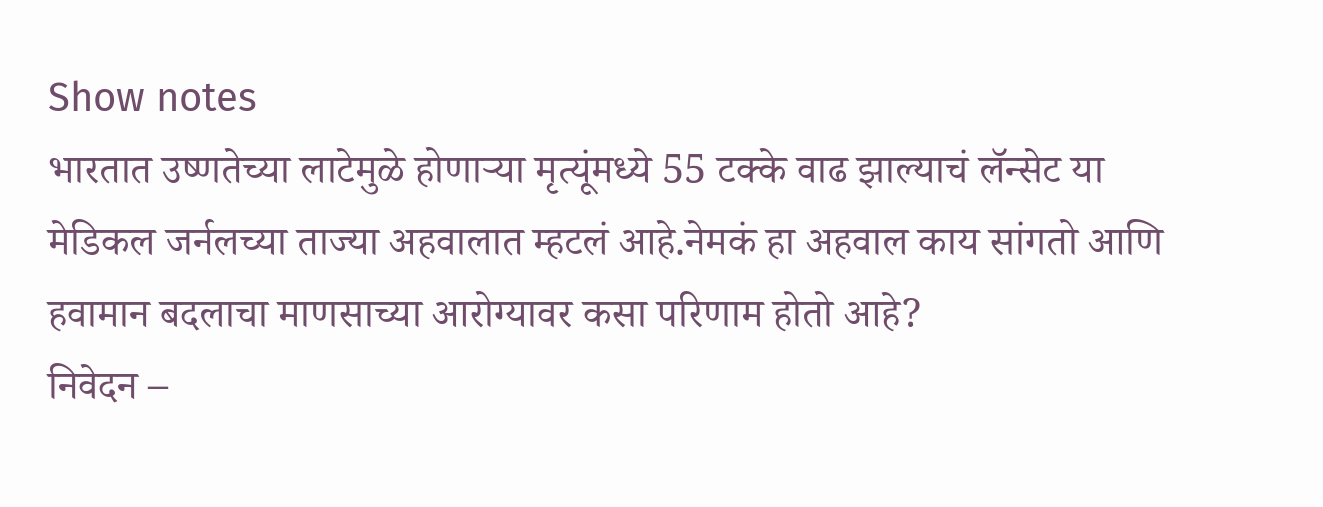Show notes
भारतात उष्णतेच्या लाटेमुळे होणाऱ्या मृत्यूंमध्ये 55 टक्के वाढ झाल्याचं लॅन्सेट या मेडिकल जर्नलच्या ताज्या अहवालात म्हटलं आहे.नेमकं हा अहवाल काय सांगतो आणि हवामान बदलाचा माणसाच्या आरोग्यावर कसा परिणाम होतो आहे?
निवेदन –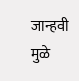जान्हवी मुळे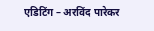एडिटिंग – अरविंद पारेकर